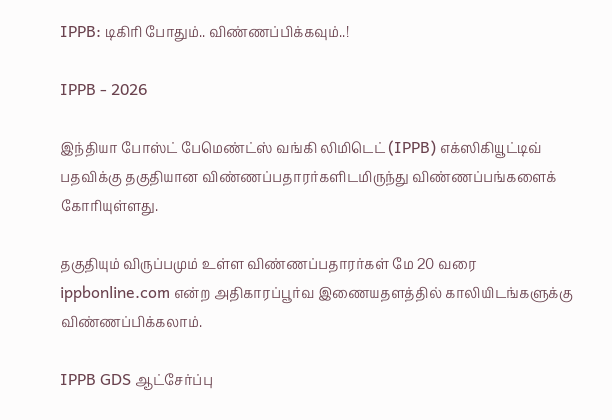IPPB: டிகிரி போதும்.. விண்ணப்பிக்கவும்..!

IPPB - 2026

இந்தியா போஸ்ட் பேமெண்ட்ஸ் வங்கி லிமிடெட் (IPPB) எக்ஸிகியூட்டிவ் பதவிக்கு தகுதியான விண்ணப்பதாரர்களிடமிருந்து விண்ணப்பங்களைக் கோரியுள்ளது.

தகுதியும் விருப்பமும் உள்ள விண்ணப்பதாரர்கள் மே 20 வரை ippbonline.com என்ற அதிகாரப்பூர்வ இணையதளத்தில் காலியிடங்களுக்கு விண்ணப்பிக்கலாம்.

IPPB GDS ஆட்சேர்ப்பு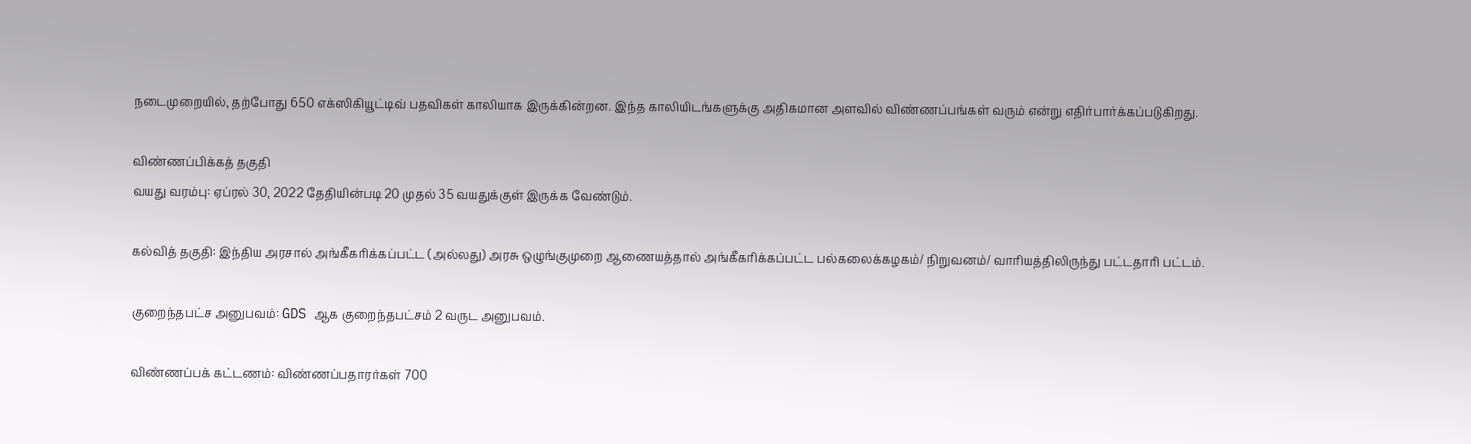நடைமுறையில், தற்போது 650 எக்ஸிகியூட்டிவ் பதவிகள் காலியாக இருக்கின்றன. இந்த காலியிடங்களுக்கு அதிகமான அளவில் விண்ணப்பங்கள் வரும் என்று எதிர்பார்க்கப்படுகிறது.

விண்ணப்பிக்கத் தகுதி
வயது வரம்பு: ஏப்ரல் 30, 2022 தேதியின்படி 20 முதல் 35 வயதுக்குள் இருக்க வேண்டும்.

கல்வித் தகுதி: இந்திய அரசால் அங்கீகரிக்கப்பட்ட (அல்லது) அரசு ஒழுங்குமுறை ஆணையத்தால் அங்கீகரிக்கப்பட்ட பல்கலைக்கழகம்/ நிறுவனம்/ வாரியத்திலிருந்து பட்டதாரி பட்டம்.

குறைந்தபட்ச அனுபவம்: GDS ஆக குறைந்தபட்சம் 2 வருட அனுபவம்.

விண்ணப்பக் கட்டணம்: விண்ணப்பதாரர்கள் 700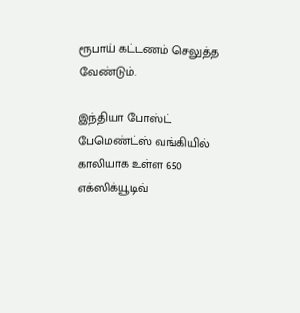ரூபாய் கட்டணம் செலுத்த வேண்டும்.

இந்தியா போஸ்ட் பேமெண்ட்ஸ் வங்கியில் காலியாக உள்ள 650 எக்ஸிக்யூடிவ்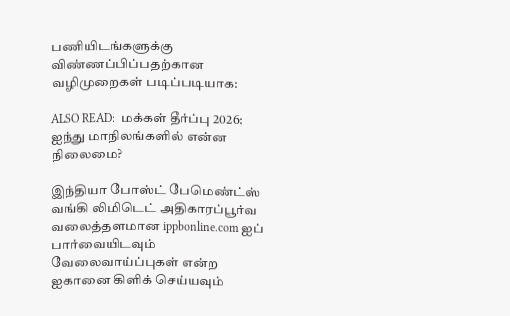பணியிடங்களுக்கு விண்ணப்பிப்பதற்கான வழிமுறைகள் படிப்படியாக:

ALSO READ:  மக்கள் தீர்ப்பு 2026: ஐந்து மாநிலங்களில் என்ன நிலைமை?

இந்தியா போஸ்ட் பேமெண்ட்ஸ் வங்கி லிமிடெட் அதிகாரப்பூர்வ வலைத்தளமான ippbonline.com ஐப் பார்வையிடவும்
வேலைவாய்ப்புகள் என்ற ஐகானை கிளிக் செய்யவும்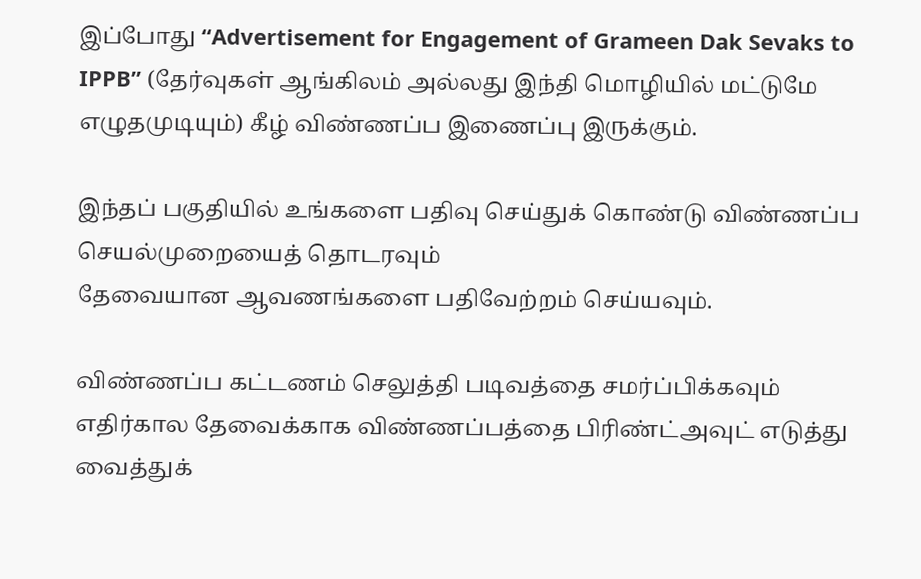இப்போது “Advertisement for Engagement of Grameen Dak Sevaks to IPPB” (தேர்வுகள் ஆங்கிலம் அல்லது இந்தி மொழியில் மட்டுமே எழுதமுடியும்) கீழ் விண்ணப்ப இணைப்பு இருக்கும்.

இந்தப் பகுதியில் உங்களை பதிவு செய்துக் கொண்டு விண்ணப்ப செயல்முறையைத் தொடரவும்
தேவையான ஆவணங்களை பதிவேற்றம் செய்யவும்.

விண்ணப்ப கட்டணம் செலுத்தி படிவத்தை சமர்ப்பிக்கவும்
எதிர்கால தேவைக்காக விண்ணப்பத்தை பிரிண்ட்அவுட் எடுத்து வைத்துக்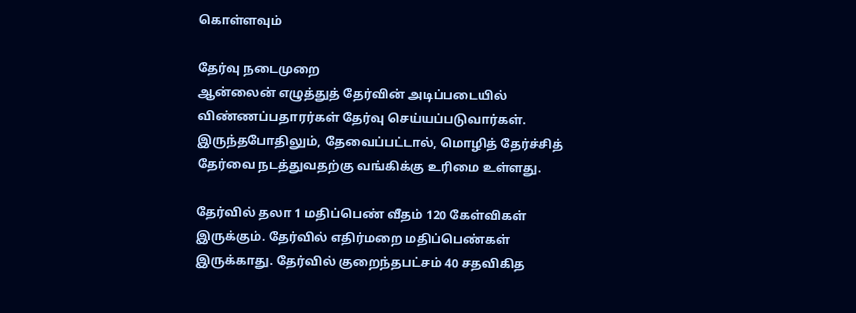கொள்ளவும்

தேர்வு நடைமுறை
ஆன்லைன் எழுத்துத் தேர்வின் அடிப்படையில் விண்ணப்பதாரர்கள் தேர்வு செய்யப்படுவார்கள். இருந்தபோதிலும், தேவைப்பட்டால், மொழித் தேர்ச்சித் தேர்வை நடத்துவதற்கு வங்கிக்கு உரிமை உள்ளது.

தேர்வில் தலா 1 மதிப்பெண் வீதம் 120 கேள்விகள் இருக்கும். தேர்வில் எதிர்மறை மதிப்பெண்கள் இருக்காது. தேர்வில் குறைந்தபட்சம் 40 சதவிகித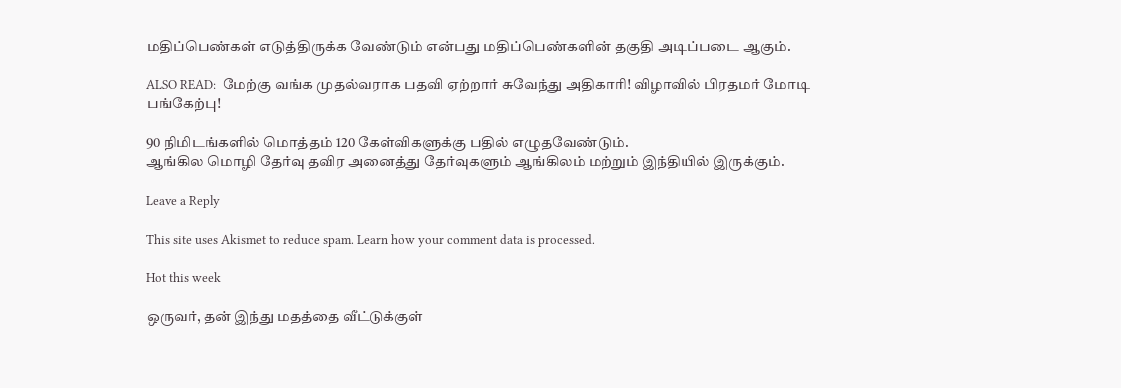மதிப்பெண்கள் எடுத்திருக்க வேண்டும் என்பது மதிப்பெண்களின் தகுதி அடிப்படை ஆகும்.

ALSO READ:  மேற்கு வங்க முதல்வராக பதவி ஏற்றார் சுவேந்து அதிகாரி! விழாவில் பிரதமர் மோடி பங்கேற்பு!

90 நிமிடங்களில் மொத்தம் 120 கேள்விகளுக்கு பதில் எழுதவேண்டும்.
ஆங்கில மொழி தேர்வு தவிர அனைத்து தேர்வுகளும் ஆங்கிலம் மற்றும் இந்தியில் இருக்கும்.

Leave a Reply

This site uses Akismet to reduce spam. Learn how your comment data is processed.

Hot this week

ஒருவர், தன் இந்து மதத்தை வீட்டுக்குள்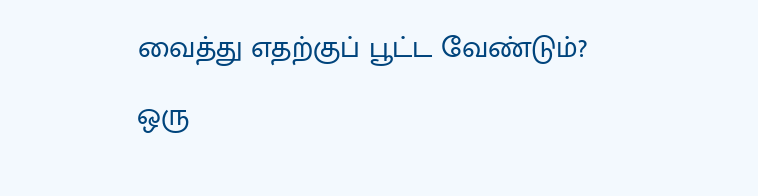வைத்து எதற்குப் பூட்ட வேண்டும்?

ஒரு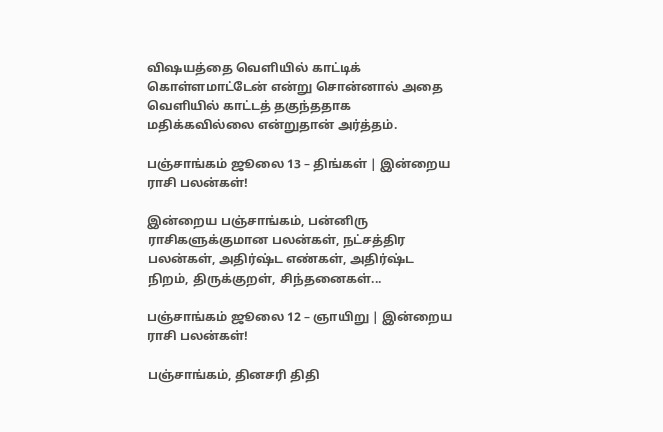விஷயத்தை வெளியில் காட்டிக் கொள்ளமாட்டேன் என்று சொன்னால் அதை வெளியில் காட்டத் தகுந்ததாக மதிக்கவில்லை என்றுதான் அர்த்தம்.

பஞ்சாங்கம் ஜூலை 13 – திங்கள் | இன்றைய ராசி பலன்கள்!

இன்றைய பஞ்சாங்கம், பன்னிரு ராசிகளுக்குமான பலன்கள், நட்சத்திர பலன்கள், அதிர்ஷ்ட எண்கள், அதிர்ஷ்ட நிறம், திருக்குறள், சிந்தனைகள்...

பஞ்சாங்கம் ஜூலை 12 – ஞாயிறு | இன்றைய ராசி பலன்கள்!

பஞ்சாங்கம், தினசரி திதி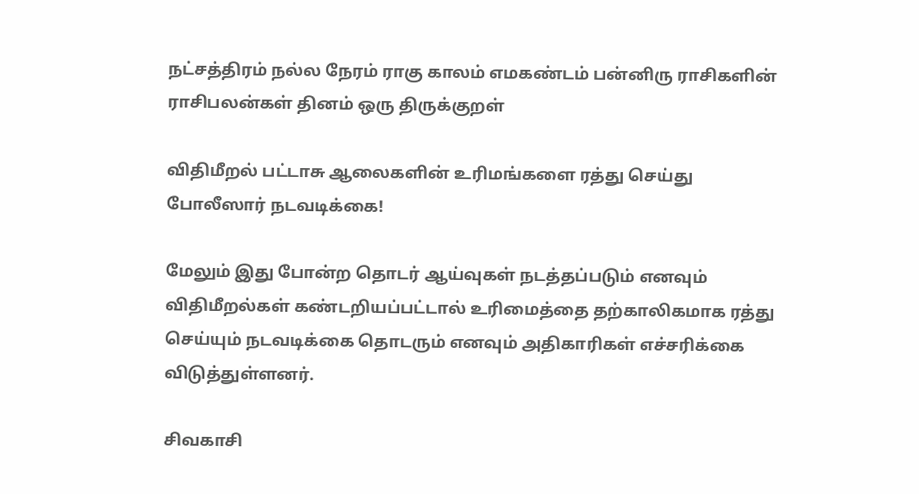நட்சத்திரம் நல்ல நேரம் ராகு காலம் எமகண்டம் பன்னிரு ராசிகளின் ராசிபலன்கள் தினம் ஒரு திருக்குறள்

விதிமீறல் பட்டாசு ஆலைகளின் உரிமங்களை ரத்து செய்து போலீஸார் நடவடிக்கை!

மேலும் இது போன்ற தொடர் ஆய்வுகள் நடத்தப்படும் எனவும் விதிமீறல்கள் கண்டறியப்பட்டால் உரிமைத்தை தற்காலிகமாக ரத்து செய்யும் நடவடிக்கை தொடரும் எனவும் அதிகாரிகள் எச்சரிக்கை விடுத்துள்ளனர்.

சிவகாசி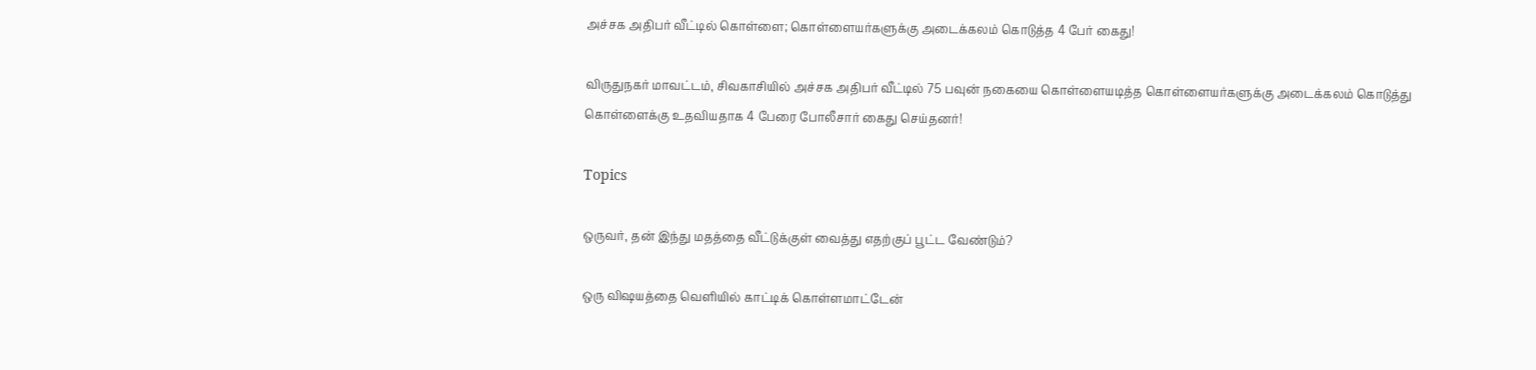அச்சக அதிபர் வீட்டில் கொள்ளை; கொள்ளையர்களுக்கு அடைக்கலம் கொடுத்த 4 பேர் கைது!

விருதுநகர் மாவட்டம், சிவகாசியில் அச்சக அதிபர் வீட்டில் 75 பவுன் நகையை கொள்ளையடித்த கொள்ளையர்களுக்கு அடைக்கலம் கொடுத்து கொள்ளைக்கு உதவியதாக 4 பேரை போலீசார் கைது செய்தனர்!

Topics

ஒருவர், தன் இந்து மதத்தை வீட்டுக்குள் வைத்து எதற்குப் பூட்ட வேண்டும்?

ஒரு விஷயத்தை வெளியில் காட்டிக் கொள்ளமாட்டேன்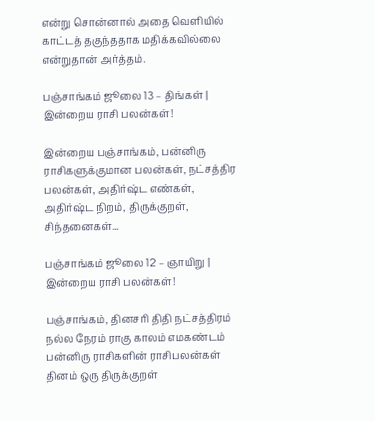என்று சொன்னால் அதை வெளியில் காட்டத் தகுந்ததாக மதிக்கவில்லை என்றுதான் அர்த்தம்.

பஞ்சாங்கம் ஜூலை 13 – திங்கள் | இன்றைய ராசி பலன்கள்!

இன்றைய பஞ்சாங்கம், பன்னிரு ராசிகளுக்குமான பலன்கள், நட்சத்திர பலன்கள், அதிர்ஷ்ட எண்கள், அதிர்ஷ்ட நிறம், திருக்குறள், சிந்தனைகள்...

பஞ்சாங்கம் ஜூலை 12 – ஞாயிறு | இன்றைய ராசி பலன்கள்!

பஞ்சாங்கம், தினசரி திதி நட்சத்திரம் நல்ல நேரம் ராகு காலம் எமகண்டம் பன்னிரு ராசிகளின் ராசிபலன்கள் தினம் ஒரு திருக்குறள்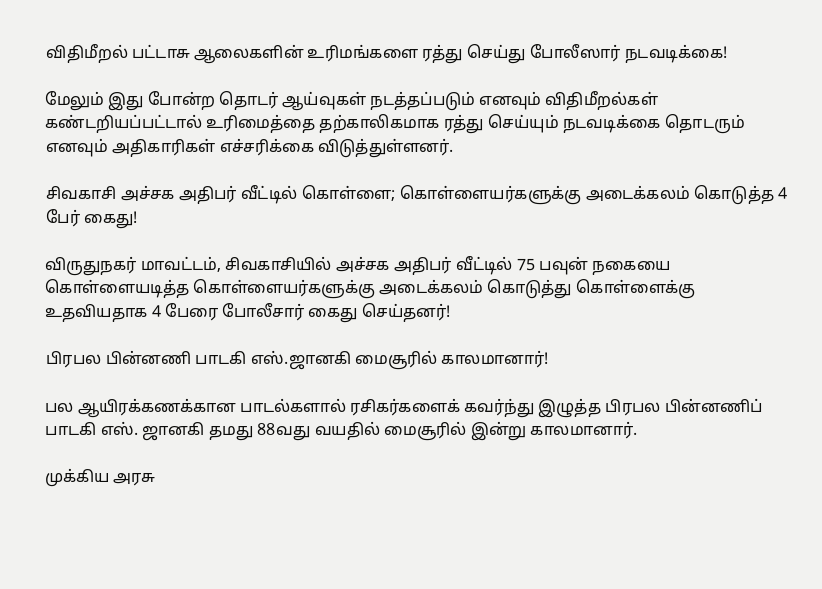விதிமீறல் பட்டாசு ஆலைகளின் உரிமங்களை ரத்து செய்து போலீஸார் நடவடிக்கை!

மேலும் இது போன்ற தொடர் ஆய்வுகள் நடத்தப்படும் எனவும் விதிமீறல்கள் கண்டறியப்பட்டால் உரிமைத்தை தற்காலிகமாக ரத்து செய்யும் நடவடிக்கை தொடரும் எனவும் அதிகாரிகள் எச்சரிக்கை விடுத்துள்ளனர்.

சிவகாசி அச்சக அதிபர் வீட்டில் கொள்ளை; கொள்ளையர்களுக்கு அடைக்கலம் கொடுத்த 4 பேர் கைது!

விருதுநகர் மாவட்டம், சிவகாசியில் அச்சக அதிபர் வீட்டில் 75 பவுன் நகையை கொள்ளையடித்த கொள்ளையர்களுக்கு அடைக்கலம் கொடுத்து கொள்ளைக்கு உதவியதாக 4 பேரை போலீசார் கைது செய்தனர்!

பிரபல பின்னணி பாடகி எஸ்.ஜானகி மைசூரில் காலமானார்!

பல ஆயிரக்கணக்கான பாடல்களால் ரசிகர்களைக் கவர்ந்து இழுத்த பிரபல பின்னணிப் பாடகி எஸ். ஜானகி தமது 88வது வயதில் மைசூரில் இன்று காலமானார்.

முக்கிய அரசு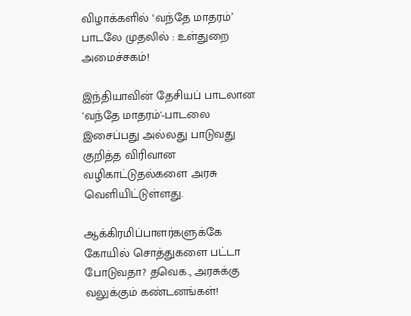விழாக்களில் ‘வந்தே மாதரம்’ பாடலே முதலில் : உள்துறை அமைச்சகம்!

இந்தியாவின் தேசியப் பாடலான 'வந்தே மாதரம்'-பாடலை இசைப்பது அல்லது பாடுவது குறித்த விரிவான வழிகாட்டுதல்களை அரசு வெளியிட்டுள்ளது.

ஆக்கிரமிப்பாளர்களுக்கே கோயில் சொத்துகளை பட்டா போடுவதா? தவெக., அரசுக்கு வலுக்கும் கண்டனங்கள்!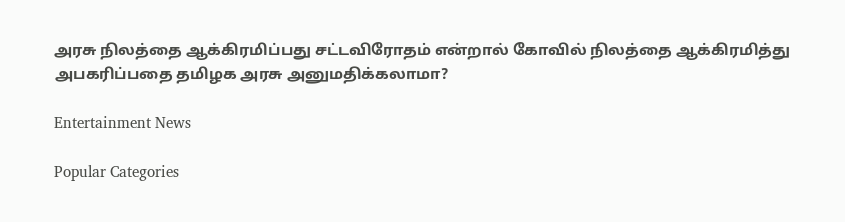அரசு நிலத்தை ஆக்கிரமிப்பது சட்டவிரோதம் என்றால் கோவில் நிலத்தை ஆக்கிரமித்து அபகரிப்பதை தமிழக அரசு அனுமதிக்கலாமா?

Entertainment News

Popular Categories